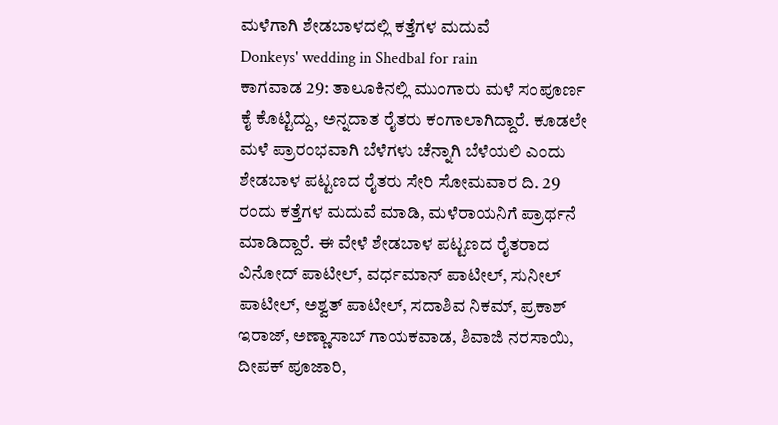ಮಳೆಗಾಗಿ ಶೇಡಬಾಳದಲ್ಲಿ ಕತ್ತೆಗಳ ಮದುವೆ
Donkeys' wedding in Shedbal for rain
ಕಾಗವಾಡ 29: ತಾಲೂಕಿನಲ್ಲಿ ಮುಂಗಾರು ಮಳೆ ಸಂಪೂರ್ಣ ಕೈ ಕೊಟ್ಟಿದ್ದು, ಅನ್ನದಾತ ರೈತರು ಕಂಗಾಲಾಗಿದ್ದಾರೆ. ಕೂಡಲೇ ಮಳೆ ಪ್ರಾರಂಭವಾಗಿ ಬೆಳೆಗಳು ಚೆನ್ನಾಗಿ ಬೆಳೆಯಲಿ ಎಂದು ಶೇಡಬಾಳ ಪಟ್ಟಣದ ರೈತರು ಸೇರಿ ಸೋಮವಾರ ದಿ. 29 ರಂದು ಕತ್ತೆಗಳ ಮದುವೆ ಮಾಡಿ, ಮಳೆರಾಯನಿಗೆ ಪ್ರಾರ್ಥನೆ ಮಾಡಿದ್ದಾರೆ. ಈ ವೇಳೆ ಶೇಡಬಾಳ ಪಟ್ಟಣದ ರೈತರಾದ ವಿನೋದ್ ಪಾಟೀಲ್, ವರ್ಧಮಾನ್ ಪಾಟೀಲ್, ಸುನೀಲ್ ಪಾಟೀಲ್, ಅಶ್ವತ್ ಪಾಟೀಲ್, ಸದಾಶಿವ ನಿಕಮ್, ಪ್ರಕಾಶ್ ಇರಾಜ್, ಅಣ್ಣಾಸಾಬ್ ಗಾಯಕವಾಡ, ಶಿವಾಜಿ ನರಸಾಯಿ, ದೀಪಕ್ ಪೂಜಾರಿ,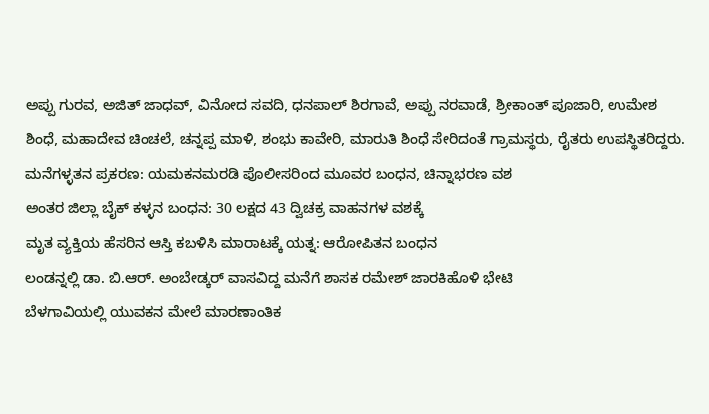ಅಪ್ಪು ಗುರವ, ಅಜಿತ್ ಜಾಧವ್, ವಿನೋದ ಸವದಿ, ಧನಪಾಲ್ ಶಿರಗಾವೆ, ಅಪ್ಪು ನರವಾಡೆ, ಶ್ರೀಕಾಂತ್ ಪೂಜಾರಿ, ಉಮೇಶ ಶಿಂಧೆ, ಮಹಾದೇವ ಚಿಂಚಲೆ, ಚನ್ನಪ್ಪ ಮಾಳಿ, ಶಂಭು ಕಾವೇರಿ, ಮಾರುತಿ ಶಿಂಧೆ ಸೇರಿದಂತೆ ಗ್ರಾಮಸ್ಥರು, ರೈತರು ಉಪಸ್ಥಿತರಿದ್ದರು.
ಮನೆಗಳ್ಳತನ ಪ್ರಕರಣ: ಯಮಕನಮರಡಿ ಪೊಲೀಸರಿಂದ ಮೂವರ ಬಂಧನ, ಚಿನ್ನಾಭರಣ ವಶ
ಅಂತರ ಜಿಲ್ಲಾ ಬೈಕ್ ಕಳ್ಳನ ಬಂಧನ: 30 ಲಕ್ಷದ 43 ದ್ವಿಚಕ್ರ ವಾಹನಗಳ ವಶಕ್ಕೆ
ಮೃತ ವ್ಯಕ್ತಿಯ ಹೆಸರಿನ ಆಸ್ತಿ ಕಬಳಿಸಿ ಮಾರಾಟಕ್ಕೆ ಯತ್ನ: ಆರೋಪಿತನ ಬಂಧನ
ಲಂಡನ್ನಲ್ಲಿ ಡಾ. ಬಿ.ಆರ್. ಅಂಬೇಡ್ಕರ್ ವಾಸವಿದ್ದ ಮನೆಗೆ ಶಾಸಕ ರಮೇಶ್ ಜಾರಕಿಹೊಳಿ ಭೇಟಿ
ಬೆಳಗಾವಿಯಲ್ಲಿ ಯುವಕನ ಮೇಲೆ ಮಾರಣಾಂತಿಕ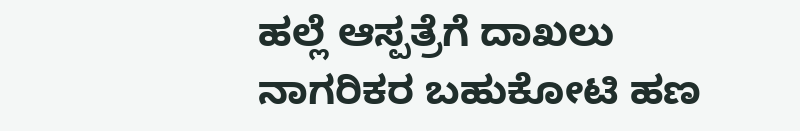ಹಲ್ಲೆ ಆಸ್ಪತ್ರೆಗೆ ದಾಖಲು
ನಾಗರಿಕರ ಬಹುಕೋಟಿ ಹಣ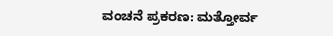ವಂಚನೆ ಪ್ರಕರಣ: ಮತ್ತೋರ್ವ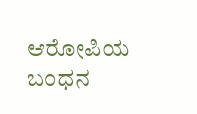ಆರೋಪಿಯ ಬಂಧನ